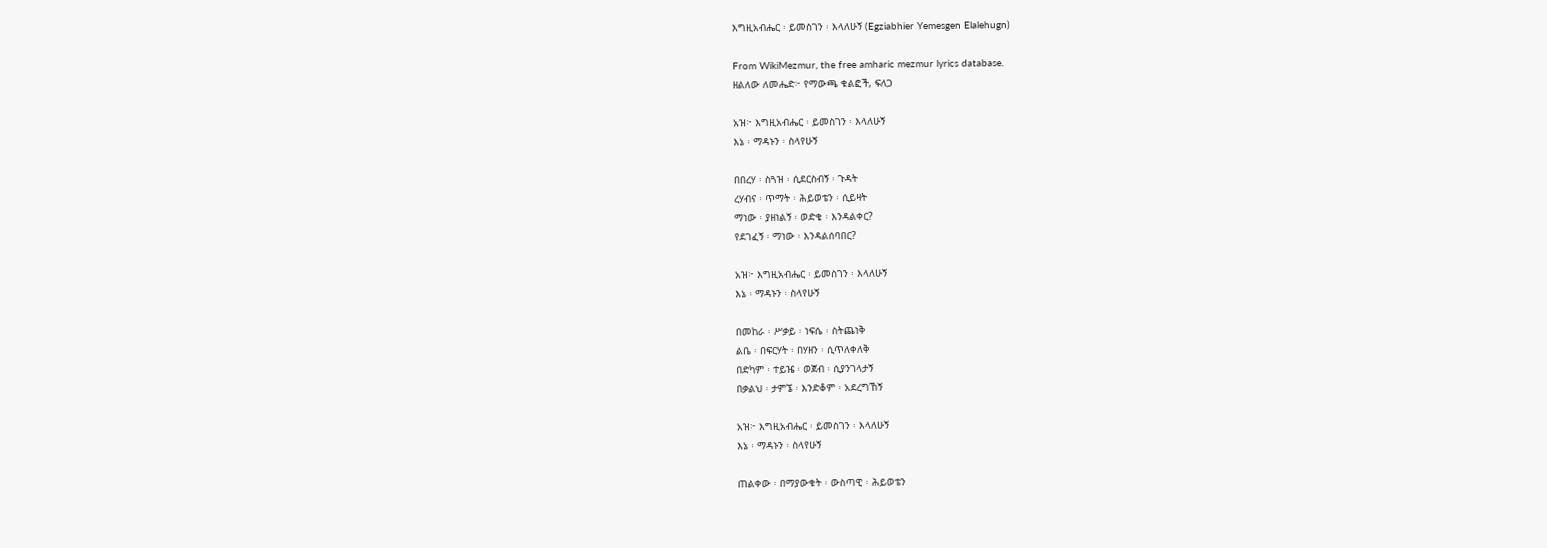እግዚአብሔር ፡ ይመስገን ፡ እላለሁኝ (Egziabhier Yemesgen Elalehugn)

From WikiMezmur, the free amharic mezmur lyrics database.
ዘልለው ለመሔድ፦ የማውጫ ቁልፎች, ፍለጋ

አዝ፦ እግዚአብሔር ፡ ይመስገን ፡ እላለሁኝ
እኔ ፡ ማዳኑን ፡ ስላየሁኝ

በበረሃ ፡ ስጓዝ ፡ ሲደርስብኝ ፡ ጉዳት
ረሃብና ፡ ጥማት ፡ ሕይወቴን ፡ ሲይዛት
ማነው ፡ ያዘነልኝ ፡ ወድቄ ፡ እንዳልቀር?
የደገፈኝ ፡ ማነው ፡ እንዳልሰባበር?

አዝ፦ እግዚአብሔር ፡ ይመስገን ፡ እላለሁኝ
እኔ ፡ ማዳኑን ፡ ስላየሁኝ

በመከራ ፡ ሥቃይ ፡ ነፍሴ ፡ ስትጨነቅ
ልቤ ፡ በፍርሃት ፡ በሃዘን ፡ ሲጥለቀለቅ
በድካም ፡ ተይዤ ፡ ወጀብ ፡ ሲያንገላታኝ
በቃልህ ፡ ታምኜ ፡ እንድቆም ፡ አደረግኸኝ

አዝ፦ እግዚአብሔር ፡ ይመስገን ፡ እላለሁኝ
እኔ ፡ ማዳኑን ፡ ስላየሁኝ

ጠልቀው ፡ በማያውቁት ፡ ውስጣዊ ፡ ሕይወቴን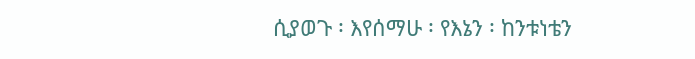ሲያወጉ ፡ እየሰማሁ ፡ የእኔን ፡ ከንቱነቴን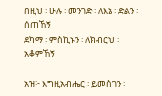በዚህ ፡ ሁሉ ፡ መንገድ ፡ ለእኔ ፡ ድልን ፡ ሰጠኸኝ
ደካማ ፡ ምስኪኑን ፡ ለክብርህ ፡ አቆምኸኝ

አዝ፦ እግዚአብሔር ፡ ይመስገን ፡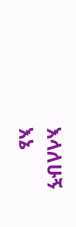እላለሁኝ
እኔ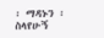፡ ማዳኑን ፡ ስላየሁኝ